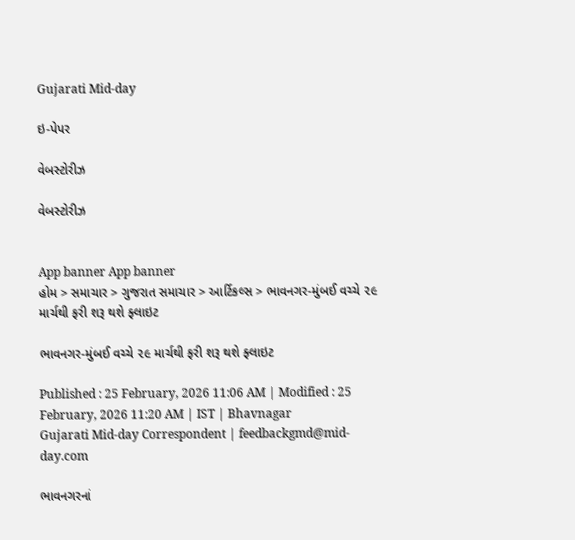Gujarati Mid-day

ઇ-પેપર

વેબસ્ટોરીઝ

વેબસ્ટોરીઝ


App banner App banner
હોમ > સમાચાર > ગુજરાત સમાચાર > આર્ટિકલ્સ > ભાવનગર-મુંબઈ વચ્ચે ૨૯ માર્ચથી ફરી શરૂ થશે ફ્લાઇટ

ભાવનગર-મુંબઈ વચ્ચે ૨૯ માર્ચથી ફરી શરૂ થશે ફ્લાઇટ

Published : 25 February, 2026 11:06 AM | Modified : 25 February, 2026 11:20 AM | IST | Bhavnagar
Gujarati Mid-day Correspondent | feedbackgmd@mid-day.com

ભાવનગરનાં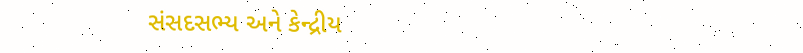સંસદસભ્ય અને કેન્દ્રીય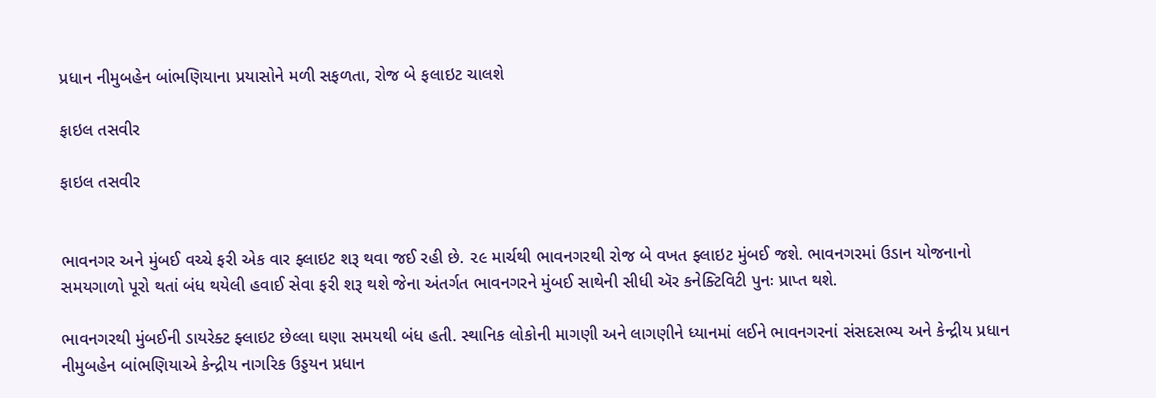પ્રધાન નીમુબહેન બાંભણિયાના પ્રયાસોને મળી સફળતા, રોજ બે ફલાઇટ ચાલશે

ફાઇલ તસવીર

ફાઇલ તસવીર


ભાવનગર અને મુંબઈ વચ્ચે ફરી એક વાર ફ્લાઇટ શરૂ થવા જઈ રહી છે. ૨૯ માર્ચથી ભાવનગરથી રોજ બે વખત ફ્લાઇટ મુંબઈ જશે. ભાવનગરમાં ઉડાન યોજનાનો સમયગાળો પૂરો થતાં બંધ થયેલી હવાઈ સેવા ફરી શરૂ થશે જેના અંતર્ગત ભાવનગરને મુંબઈ સાથેની સીધી ઍર કનેક્ટિવિટી પુનઃ પ્રાપ્ત થશે.

ભાવનગરથી મુંબઈની ડાયરેક્ટ ફ્લાઇટ છેલ્લા ઘણા સમયથી બંધ હતી. સ્થાનિક લોકોની માગણી અને લાગણીને ધ્યાનમાં લઈને ભાવનગરનાં સંસદસભ્ય અને કેન્દ્રીય પ્રધાન નીમુબહેન બાંભણિયાએ કેન્દ્રીય નાગરિક ઉડ્ડયન પ્રધાન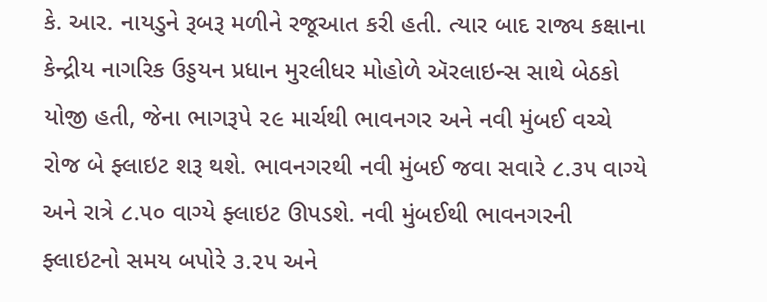કે. આર. નાયડુને રૂબરૂ મળીને રજૂઆત કરી હતી. ત્યાર બાદ રાજ્ય કક્ષાના કેન્દ્રીય નાગરિક ઉડ્ડયન પ્રધાન મુરલીધર મોહોળે ઍરલાઇન્સ સાથે બેઠકો યોજી હતી, જેના ભાગરૂપે ૨૯ માર્ચથી ભાવનગર અને નવી મુંબઈ વચ્ચે રોજ બે ફ્લાઇટ શરૂ થશે. ભાવનગરથી નવી મુંબઈ જવા સવારે ૮.૩૫ વાગ્યે અને રાત્રે ૮.૫૦ વાગ્યે ફ્લાઇટ ઊપડશે. નવી મુંબઈથી ભાવનગરની ફ્લાઇટનો સમય બપોરે ૩.૨૫ અને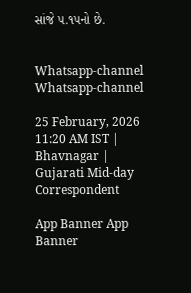સાંજે ૫.૧૫નો છે.


Whatsapp-channel Whatsapp-channel

25 February, 2026 11:20 AM IST | Bhavnagar | Gujarati Mid-day Correspondent

App Banner App Banner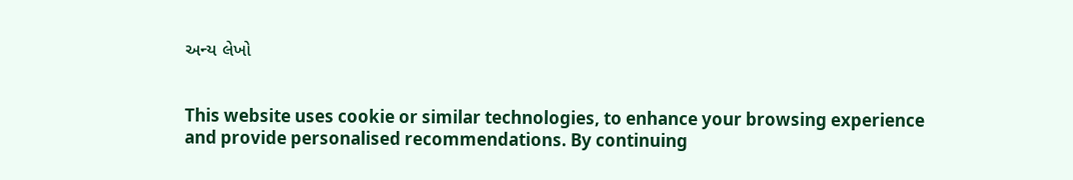અન્ય લેખો


This website uses cookie or similar technologies, to enhance your browsing experience and provide personalised recommendations. By continuing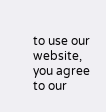to use our website, you agree to our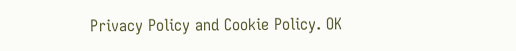Privacy Policy and Cookie Policy. OK